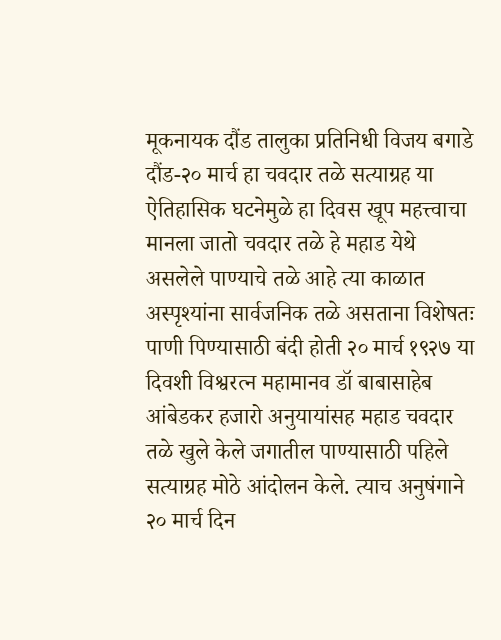मूकनायक दौंड तालुका प्रतिनिधी विजय बगाडे
दौंड-२० मार्च हा चवदार तळे सत्याग्रह या ऐतिहासिक घटनेमुळे हा दिवस खूप महत्त्वाचा मानला जातो चवदार तळे हे महाड येथे असलेले पाण्याचे तळे आहे त्या काळात अस्पृश्यांना सार्वजनिक तळे असताना विशेषतः पाणी पिण्यासाठी बंदी होती २० मार्च १९२७ या दिवशी विश्वरत्न महामानव डॉ बाबासाहेब आंबेडकर हजारो अनुयायांसह महाड चवदार तळे खुले केले जगातील पाण्यासाठी पहिले सत्याग्रह मोठे आंदोलन केले. त्याच अनुषंगाने २० मार्च दिन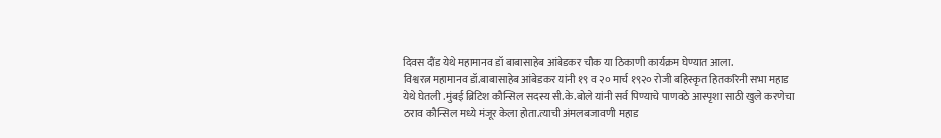दिवस दौंड येथे महामानव डॉ बाबासाहेब आंबेडकर चौक या ठिकाणी कार्यक्रम घेण्यात आला.
विश्वरत्न महामानव डॉ.बाबासाहेब आंबेडकर यांनी १९ व २० मार्च १९२० रोजी बहिस्कृत हितकरिनी सभा महाड येथे घेतली .मुंबई ब्रिटिश कौन्सिल सदस्य सी.के.बोले यांनी सर्व पिण्याचे पाणवठे आस्पृशा साठी खुले करणेचा ठराव कौन्सिल मध्ये मंजूर केला होता.त्याची अंमलबजावणी महाड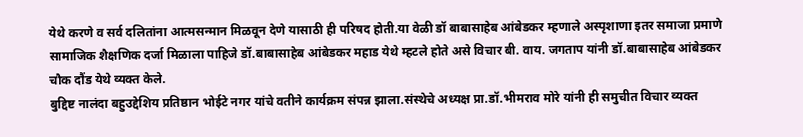येथे करणे व सर्व दलितांना आत्मसन्मान मिळवून देणे यासाठी ही परिषद होती.या वेळी डॉ बाबासाहेब आंबेडकर म्हणाले अस्पृशाणा इतर समाजा प्रमाणे सामाजिक शैक्षणिक दर्जा मिळाला पाहिजे डॉ.बाबासाहेब आंबेडकर महाड येथे म्हटले होते असे विचार बी. वाय. जगताप यांनी डॉ.बाबासाहेब आंबेडकर चौक दौंड येथे व्यक्त केले.
बुद्दिष्ट नालंदा बहुउद्देशिय प्रतिष्ठान भोईटे नगर यांचे वतीने कार्यक्रम संपन्न झाला.संस्थेचे अध्यक्ष प्रा.डॉ.भीमराव मोरे यांनी ही समुचीत विचार व्यक्त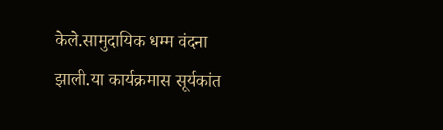केले.सामुदायिक धम्म वंदना झाली.या कार्यक्रमास सूर्यकांत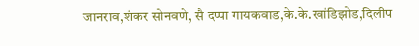जानराव,शंकर सोनवणे, सै दप्पा गायकवाड,के.के.खांडिझोड,दिलीप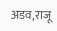अडव,राजू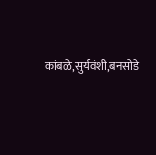कांबळे,सुर्यवंशी,बनसोडे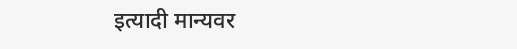इत्यादी मान्यवर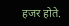हजर होते.